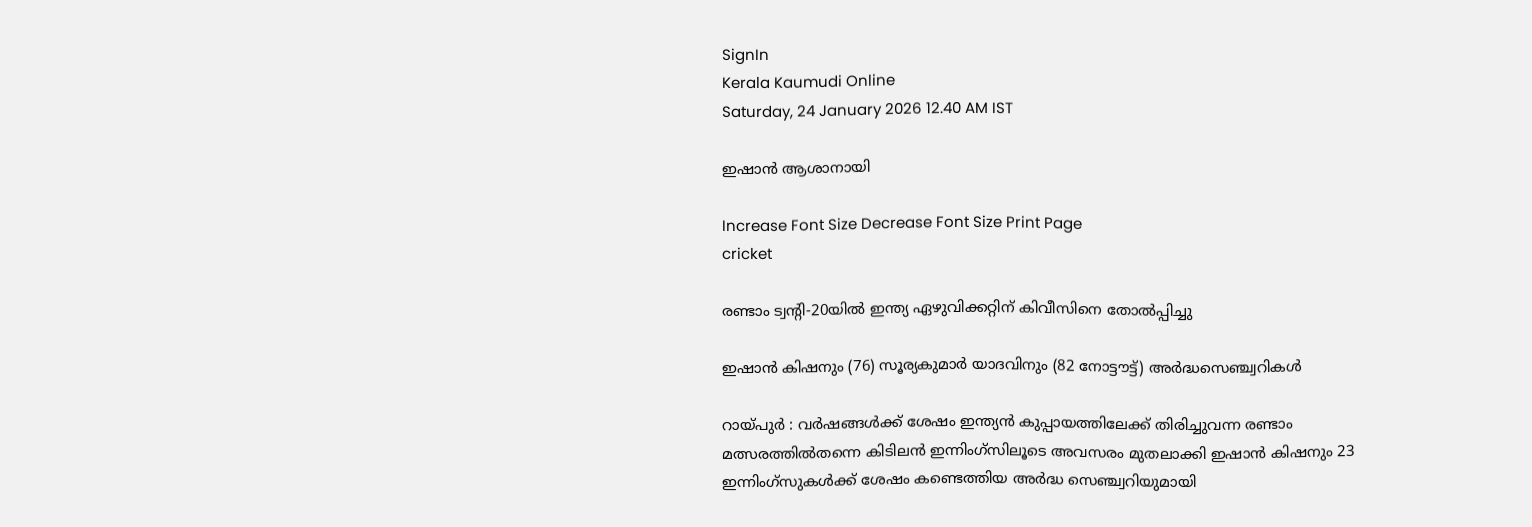SignIn
Kerala Kaumudi Online
Saturday, 24 January 2026 12.40 AM IST

ഇഷാൻ ആശാനായി

Increase Font Size Decrease Font Size Print Page
cricket

രണ്ടാം ട്വന്റി-20യിൽ ഇന്ത്യ ഏഴുവിക്കറ്റിന് കിവീസിനെ തോൽപ്പിച്ചു

ഇഷാൻ കിഷനും (76) സൂര്യകുമാർ യാദവിനും (82 നോട്ടൗട്ട്) അർദ്ധസെഞ്ച്വറികൾ

റായ്പുർ : വർഷങ്ങൾക്ക് ശേഷം ഇന്ത്യൻ കുപ്പായത്തിലേക്ക് തിരിച്ചുവന്ന രണ്ടാം മത്സരത്തിൽതന്നെ കിടിലൻ ഇന്നിംഗ്സിലൂടെ അവസരം മുതലാക്കി ഇഷാൻ കിഷനും 23 ഇന്നിംഗ്സുകൾക്ക് ശേഷം കണ്ടെത്തിയ അർദ്ധ സെഞ്ച്വറിയുമായി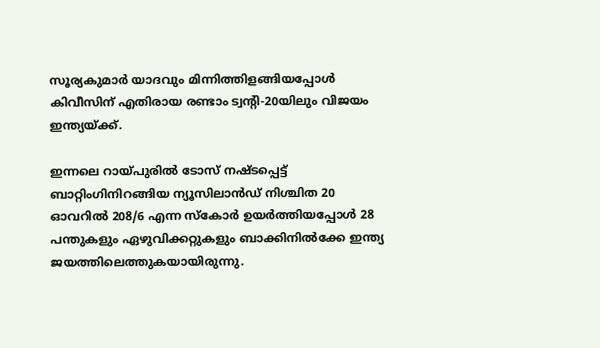സൂര്യകുമാർ യാദവും മിന്നിത്തിളങ്ങിയപ്പോൾ കിവീസിന് എതിരായ രണ്ടാം ട്വന്റി-20യിലും വിജയം ഇന്ത്യയ്ക്ക്.

ഇന്നലെ റായ്പുരിൽ ടോസ് നഷ്ടപ്പെട്ട് ബാറ്റിംഗിനിറങ്ങിയ ന്യൂസിലാൻഡ് നിശ്ചിത 20 ഓവറിൽ 208/6 എന്ന സ്കോർ ഉയർത്തിയപ്പോൾ 28 പന്തുകളും ഏഴുവിക്കറ്റുകളും ബാക്കിനിൽക്കേ ഇന്ത്യ ജയത്തിലെത്തുകയായിരുന്നു.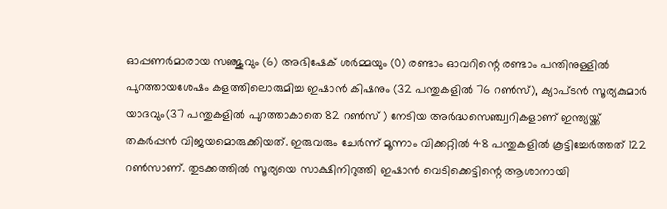ഓപ്പണർമാരായ സഞ്ജുവും (6) അഭിഷേക് ശർമ്മയും (0) രണ്ടാം ഓവറിന്റെ രണ്ടാം പന്തിനുള്ളിൽ പുറത്തായശേഷം കളത്തിലൊരുമിച്ച ഇഷാൻ കിഷനും (32 പന്തുകളിൽ 76 റൺസ്), ക്യാപ്ടൻ സൂര്യകുമാർ യാദവും(37 പന്തുകളിൽ പുറത്താകാതെ 82 റൺസ് ) നേടിയ അർദ്ധസെഞ്ച്വറികളാണ് ഇന്ത്യയ്ക്ക് തകർപ്പൻ വിജയമൊരുക്കിയത്. ഇരുവരും ചേർന്ന് മൂന്നാം വിക്കറ്റിൽ 48 പന്തുകളിൽ കൂട്ടിച്ചേർത്തത് 122 റൺസാണ്. തുടക്കത്തിൽ സൂര്യയെ സാക്ഷിനിറുത്തി ഇഷാൻ വെടിക്കെട്ടിന്റെ ആശാനായി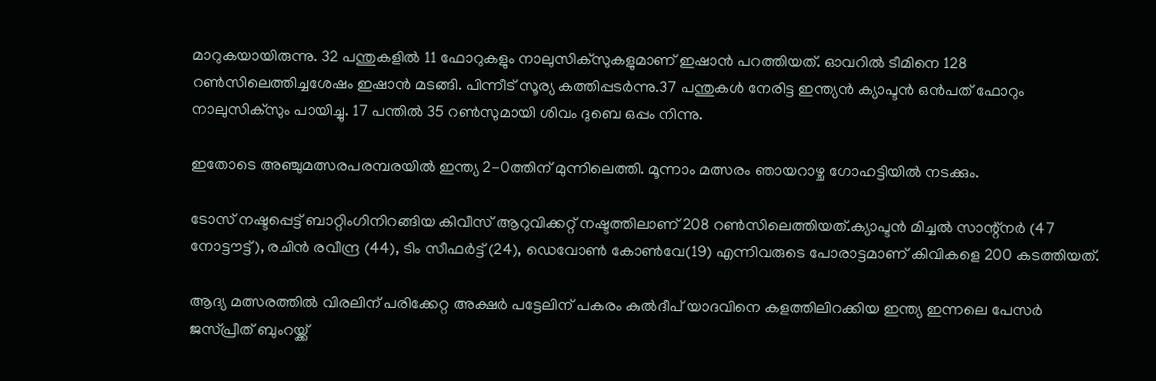മാറുകയായിരുന്നു. 32 പന്തുകളിൽ 11 ഫോറുകളും നാലുസിക്സുകളുമാണ് ഇഷാൻ പറത്തിയത്. ഓവറിൽ ടീമിനെ 128 റൺസിലെത്തിച്ചശേഷം ഇഷാൻ മടങ്ങി. പിന്നീട് സൂര്യ കത്തിപ്പടർന്നു.37 പന്തുകൾ നേരിട്ട ഇന്ത്യൻ ക്യാപ്ടൻ ഒൻപത് ഫോറും നാലുസിക്സും പായിച്ചു. 17 പന്തിൽ 35 റൺസുമായി ശിവം ദുബെ ഒപ്പം നിന്നു.

ഇതോടെ അഞ്ചുമത്സരപരമ്പരയിൽ ഇന്ത്യ 2-0ത്തിന് മുന്നിലെത്തി. മൂന്നാം മത്സരം ഞായറാഴ്ച ഗോഹട്ടിയിൽ നടക്കും.

ടോസ് നഷ്ടപ്പെട്ട് ബാറ്റിംഗിനിറങ്ങിയ കിവീസ് ആറുവിക്കറ്റ് നഷ്ടത്തിലാണ് 208 റൺസിലെത്തിയത്.ക്യാപ്ടൻ മിച്ചൽ സാന്റ്നർ (47 നോട്ടൗട്ട്), രചിൻ രവീന്ദ്ര (44), ടിം സീഫർട്ട് (24), ഡെവോൺ കോൺവേ(19) എന്നിവരുടെ പോരാട്ടമാണ് കിവികളെ 200 കടത്തിയത്.

ആദ്യ മത്സരത്തിൽ വിരലിന് പരിക്കേറ്റ അക്ഷർ പട്ടേലിന് പകരം കുൽദീപ് യാദവിനെ കളത്തിലിറക്കിയ ഇന്ത്യ ഇന്നലെ പേസർ ജസ്പ്രീത് ബുംറയ്ക്ക്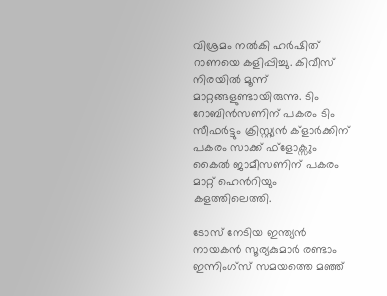വിശ്രമം നൽകി ഹർഷിത് റാണയെ കളിപ്പിച്ചു. കിവീസ് നിരയിൽ മൂന്ന് മാറ്റങ്ങളുണ്ടായിരുന്നു. ടിം റോബിൻസണിന് പകരം ടിം സീഫർട്ടും ക്രിസ്റ്റ്യൻ ക്ളാർക്കിന് പകരം സാക്ക് ഫ്ളോക്സും കൈൽ ജാമീസണിന് പകരം മാറ്റ് ഹെൻറിയും കളത്തിലെത്തി.

ടോസ് നേടിയ ഇന്ത്യൻ നായകൻ സൂര്യകുമാർ രണ്ടാം ഇന്നിംഗ്സ് സമയത്തെ മഞ്ഞ്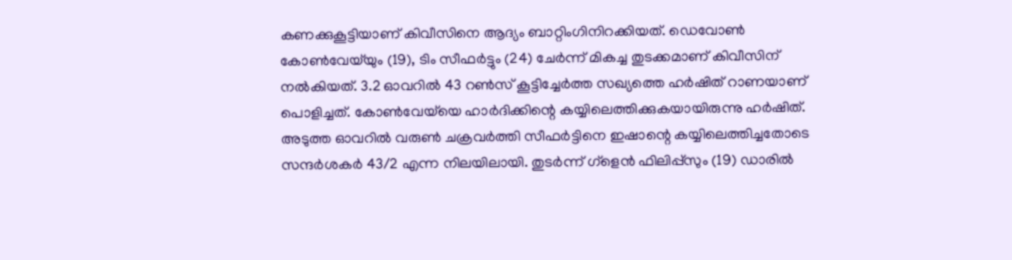കണക്കുകൂട്ടിയാണ് കിവീസിനെ ആദ്യം ബാറ്റിംഗിനിറക്കിയത്. ഡെവോൺ കോൺവേയ്‌യും (19), ടിം സീഫർട്ടും (24) ചേർന്ന് മികച്ച തുടക്കമാണ് കിവീസിന് നൽകിയത്. 3.2 ഓവറിൽ 43 റൺസ് കൂട്ടിച്ചേർത്ത സഖ്യത്തെ ഹർഷിത് റാണയാണ് പൊളിച്ചത്. കോൺവേയ്‌‌യെ ഹാർദിക്കിന്റെ കയ്യിലെത്തിക്കുകയായിരുന്നു ഹർഷിത്. അടുത്ത ഓവറിൽ വരുൺ ചക്രവർത്തി സീഫർട്ടിനെ ഇഷാന്റെ കയ്യിലെത്തിച്ചതോടെ സന്ദർശകർ 43/2 എന്ന നിലയിലായി. തുടർന്ന് ഗ്ളെൻ ഫിലിപ്പ്സും (19) ഡാരിൽ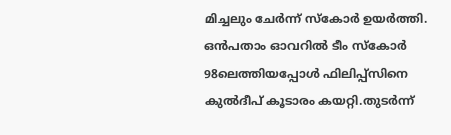മിച്ചലും ചേർന്ന് സ്കോർ ഉയർത്തി. ഒൻപതാം ഓവറിൽ ടീം സ്കോർ 98ലെത്തിയപ്പോൾ ഫിലിപ്പ്സിനെ കുൽദീപ് കൂടാരം കയറ്റി.തുടർന്ന്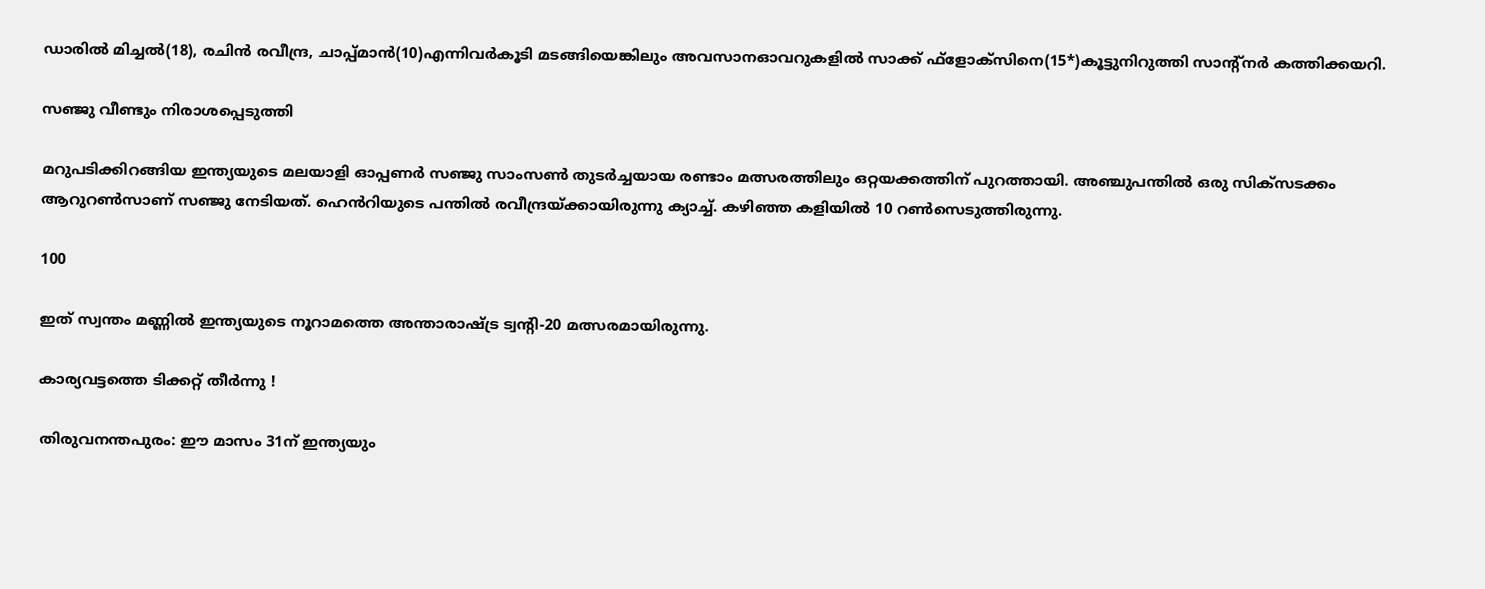ഡാരിൽ മിച്ചൽ(18), രചിൻ രവീന്ദ്ര, ചാപ്പ്മാൻ(10)എന്നിവർകൂടി മടങ്ങിയെങ്കിലും അവസാനഓവറുകളിൽ സാക്ക് ഫ്ളോക്സിനെ(15*)കൂട്ടുനിറുത്തി സാന്റ്നർ കത്തിക്കയറി.

സഞ്ജു വീണ്ടും നിരാശപ്പെ‌ടുത്തി

മറുപടിക്കിറങ്ങിയ ഇന്ത്യയുടെ മലയാളി ഓപ്പണർ സഞ്ജു സാംസൺ തുടർച്ചയായ രണ്ടാം മത്സരത്തിലും ഒറ്റയക്കത്തിന് പുറത്തായി. അഞ്ചുപന്തിൽ ഒരു സിക്സടക്കം ആറുറൺസാണ് സഞ്ജു നേടിയത്. ഹെൻറിയുടെ പന്തിൽ രവീന്ദ്രയ്ക്കായിരുന്നു ക്യാച്ച്. കഴിഞ്ഞ കളിയിൽ 10 റൺസെടുത്തിരുന്നു.

100

ഇത് സ്വന്തം മണ്ണിൽ ഇന്ത്യയുടെ നൂറാമത്തെ അന്താരാഷ്ട്ര ട്വന്റി-20 മത്സരമായിരുന്നു.

കാര്യവട്ടത്തെ ടിക്കറ്റ് തീർന്നു !

തിരുവനന്തപുരം: ഈ മാസം 31ന് ഇന്ത്യയും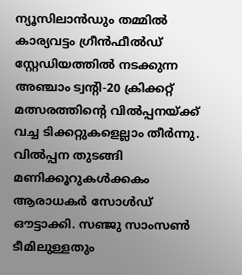ന്യൂസിലാൻഡും തമ്മിൽ കാര്യവട്ടം ഗ്രീൻഫീൽഡ് സ്റ്റേഡിയത്തിൽ നടക്കുന്ന അഞ്ചാം ട്വന്റി-20 ക്രിക്കറ്റ് മത്സരത്തിന്റെ വിൽപ്പനയ്ക്ക് വച്ച ടിക്കറ്റുകളെല്ലാം തീർന്നു. വിൽപ്പന തുടങ്ങി മണിക്കൂറുകൾക്കകം ആരാധകർ സോൾഡ് ഔട്ടാക്കി. സഞ്ജു സാംസൺ ടീമിലുള്ളതും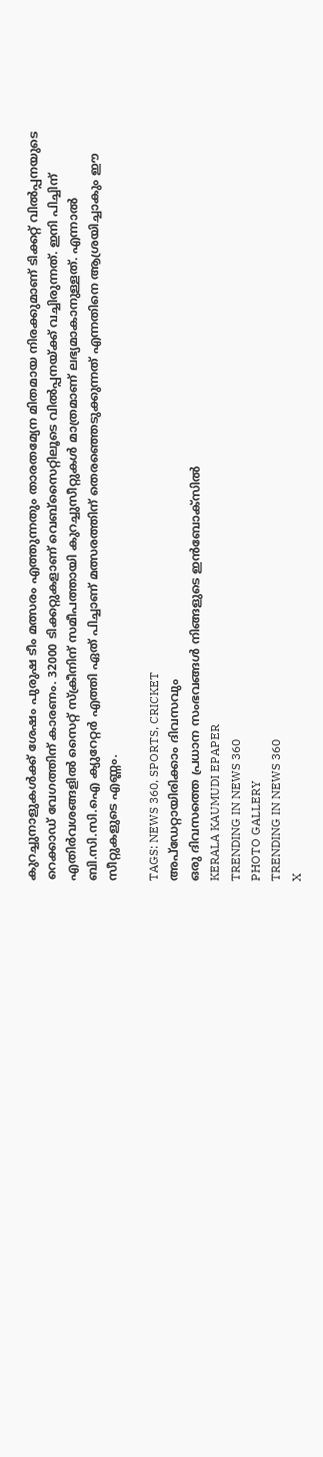കുറച്ചുനാളുകൾക്ക് ശേഷം പുരുഷ ടീം മത്സരം എത്തുന്നതും താരതമ്യേന മിതമായ നിരക്കുമാണ് ടിക്കറ്റ് വിൽപ്പനയുടെ റെക്കാഡ് വേഗത്തിന് കാരണം. 32000 ടിക്കറ്റുകളാണ് വെബ്സൈറ്റിലൂടെ വിൽപ്പനയ്ക്ക് വച്ചിരുന്നത്. ഇനി പിച്ചിന് എതിർവശങ്ങളിൽ സൈറ്റ് സ്ക്രീനിന് സമീപത്തായി കുറച്ചുസീറ്റുകൾ മാത്രമാണ് ലഭ്യമാകാനുള്ളത്. എന്നാൽ ബി.സി.സി.ഐ ക്യുറേറ്റർ എത്തി ഏത് പിച്ചാണ് മത്സരത്തിന് തെരഞ്ഞെടുക്കുന്നത് എന്നതിനെ ആശ്രയിച്ചാകും ഈ സീറ്റുകളുടെ എണ്ണം.

TAGS: NEWS 360, SPORTS, CRICKET
അപ്ഡേറ്റായിരിക്കാം ദിവസവും
ഒരു ദിവസത്തെ പ്രധാന സംഭവങ്ങൾ നിങ്ങളുടെ ഇൻബോക്സിൽ
KERALA KAUMUDI EPAPER
TRENDING IN NEWS 360
PHOTO GALLERY
TRENDING IN NEWS 360
X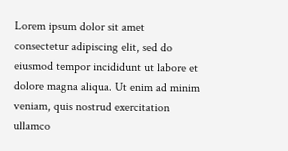Lorem ipsum dolor sit amet
consectetur adipiscing elit, sed do eiusmod tempor incididunt ut labore et dolore magna aliqua. Ut enim ad minim veniam, quis nostrud exercitation ullamco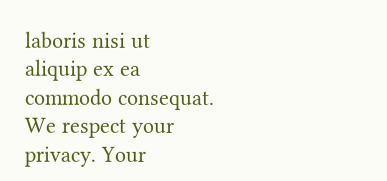laboris nisi ut aliquip ex ea commodo consequat.
We respect your privacy. Your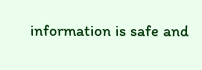information is safe and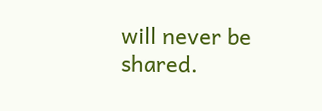will never be shared.